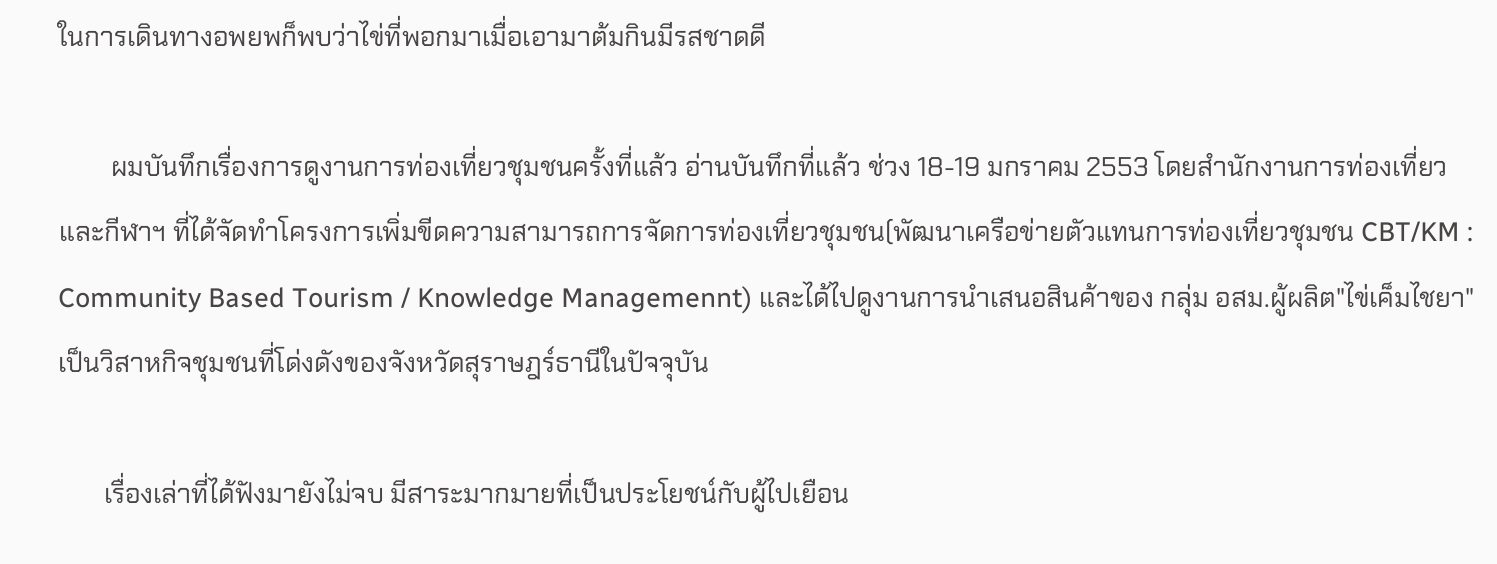ในการเดินทางอพยพก็พบว่าไข่ที่พอกมาเมื่อเอามาต้มกินมีรสชาดดี

        ผมบันทึกเรื่องการดูงานการท่องเที่ยวชุมชนครั้งที่แล้ว อ่านบันทึกที่แล้ว ช่วง 18-19 มกราคม 2553 โดยสำนักงานการท่องเที่ยวและกีฬาฯ ที่ได้จัดทำโครงการเพิ่มขีดความสามารถการจัดการท่องเที่ยวชุมชน(พัฒนาเครือข่ายตัวแทนการท่องเที่ยวชุมชน CBT/KM : Community Based Tourism / Knowledge Managemennt) และได้ไปดูงานการนำเสนอสินค้าของ กลุ่ม อสม.ผู้ผลิต"ไข่เค็มไชยา" เป็นวิสาหกิจชุมชนที่โด่งดังของจังหวัดสุราษฎร์ธานีในปัจจุบัน

       เรื่องเล่าที่ได้ฟังมายังไม่จบ มีสาระมากมายที่เป็นประโยชน์กับผู้ไปเยือน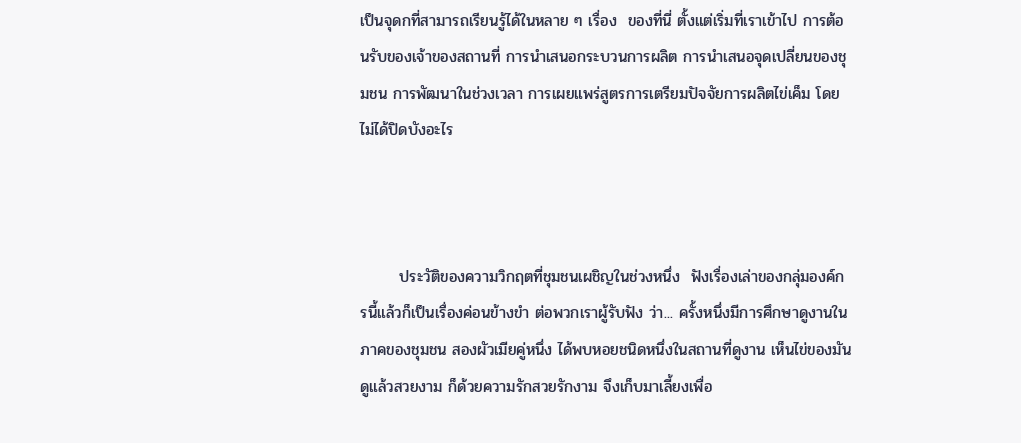เป็นจุดกที่สามารถเรียนรู้ได้ในหลาย ๆ เรื่อง  ของที่นี่ ตั้งแต่เริ่มที่เราเข้าไป การต้อนรับของเจ้าของสถานที่ การนำเสนอกระบวนการผลิต การนำเสนอจุดเปลี่ยนของชุมชน การพัฒนาในช่วงเวลา การเผยแพร่สูตรการเตรียมปัจจัยการผลิตไข่เค็ม โดยไม่ได้ปิดบังอะไร



       ประวัติของความวิกฤตที่ชุมชนเผชิญในช่วงหนึ่ง  ฟังเรื่องเล่าของกลุ่มองค์กรนี้แล้วก็เป็นเรื่องค่อนข้างขำ ต่อพวกเราผู้รับฟัง ว่า... ครั้งหนึ่งมีการศึกษาดูงานในภาคของชุมชน สองผัวเมียคู่หนึ่ง ได้พบหอยชนิดหนึ่งในสถานที่ดูงาน เห็นไข่ของมันดูแล้วสวยงาม ก็ด้วยความรักสวยรักงาม จึงเก็บมาเลี้ยงเพื่อ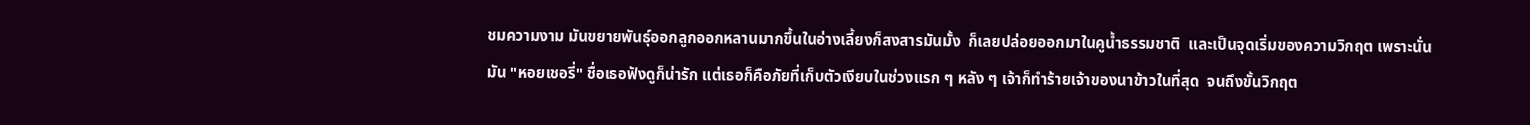ชมความงาม มันขยายพันธุ์ออกลูกออกหลานมากขึ้นในอ่างเลี้ยงก็สงสารมันมั้ง  ก็เลยปล่อยออกมาในคูน้ำธรรมชาติ  และเป็นจุดเริ่มของความวิกฤต เพราะนั่นมัน "หอยเชอรี่" ชื่อเธอฟังดูก็น่ารัก แต่เธอก็คือภัยที่เก็บตัวเงียบในช่วงแรก ๆ หลัง ๆ เจ้าก็ทำร้ายเจ้าของนาข้าวในที่สุด  จนถึงขั้นวิกฤต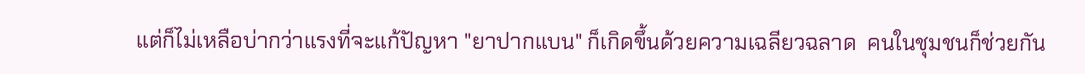แต่ก็ไม่เหลือบ่ากว่าแรงที่จะแก้ปัญหา "ยาปากแบน" ก็เกิดขึ้นด้วยความเฉลียวฉลาด  คนในชุมชนก็ช่วยกัน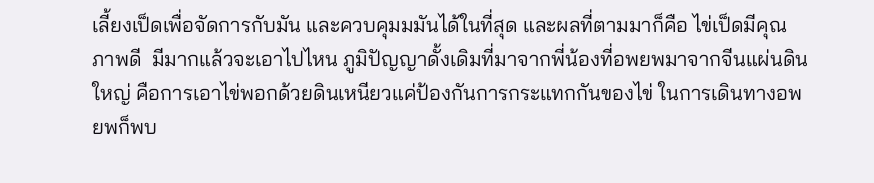เลี้ยงเป็ดเพื่อจัดการกับมัน และควบคุมมมันได้ในที่สุด และผลที่ตามมาก็คือ ไข่เป็ดมีคุณภาพดี  มีมากแล้วจะเอาไปไหน ภูมิปัญญาดั้งเดิมที่มาจากพี่น้องที่อพยพมาจากจีนแผ่นดินใหญ่ คือการเอาไข่พอกด้วยดินเหนียวแค่ป้องกันการกระแทกกันของไข่ ในการเดินทางอพยพก็พบ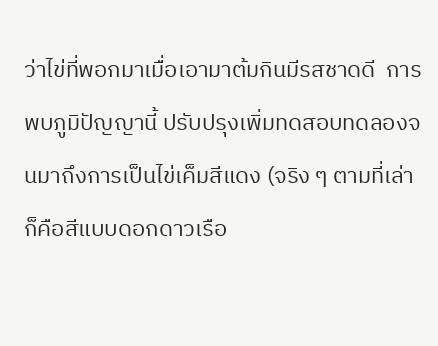ว่าไข่ที่พอกมาเมื่อเอามาต้มกินมีรสชาดดี  การพบภูมิปัญญานี้ ปรับปรุงเพิ่มทดสอบทดลองจนมาถึงการเป็นไข่เค็มสีแดง (จริง ๆ ตามที่เล่าก็คือสีแบบดอกดาวเรือ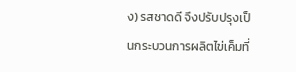ง) รสชาดดี จึงปรับปรุงเป็นกระบวนการผลิตไข่เค็มที่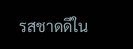รสชาดดีใน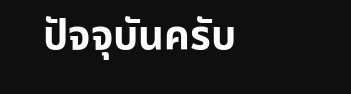ปัจจุบันครับ